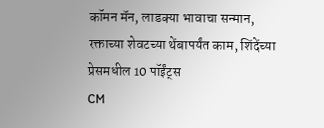कॉमन मॅन, लाडक्या भावाचा सन्मान, रक्ताच्या शेवटच्या थेंबापर्यंत काम, शिंदेंच्या प्रेसमधील 10 पॉईंट्स
CM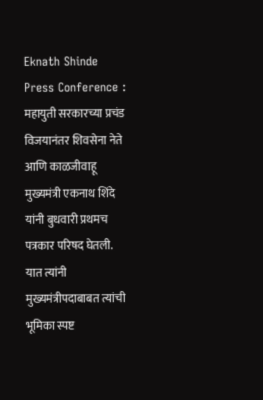Eknath Shinde Press Conference : महायुती सरकारच्या प्रचंड विजयानंतर शिवसेना नेते आणि काळजीवाहू मुख्यमंत्री एकनाथ शिंदे यांनी बुधवारी प्रथमच पत्रकार परिषद घेतली. यात त्यांनी मुख्यमंत्रीपदाबाबत त्यांची भूमिका स्पष्ट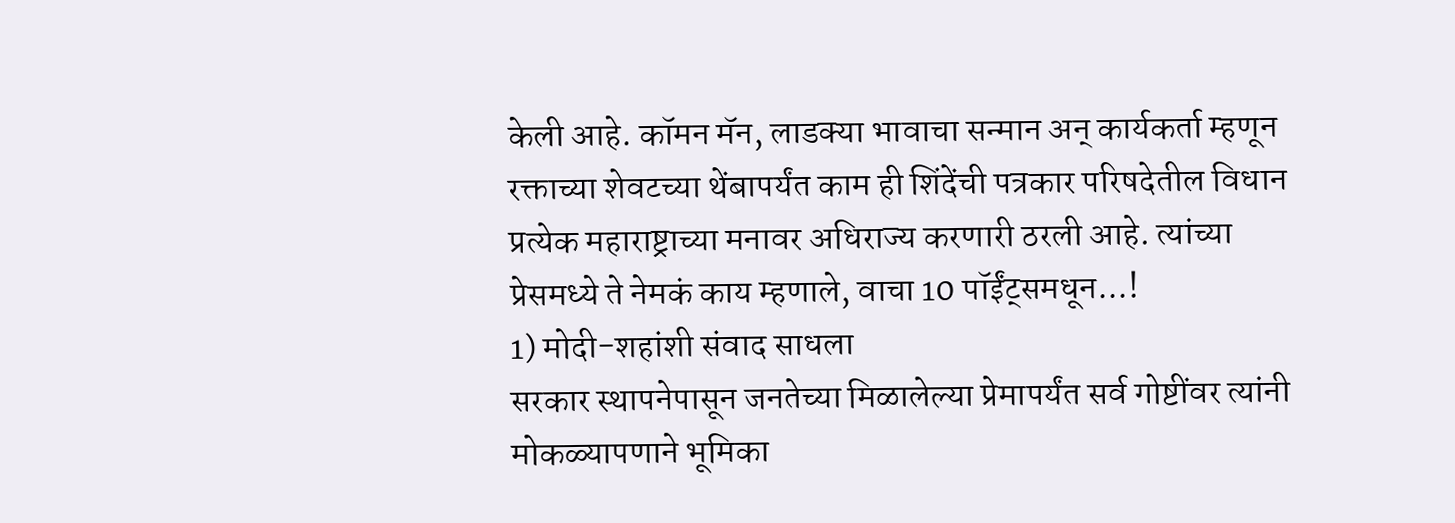केली आहे. कॉमन मॅन, लाडक्या भावाचा सन्मान अन् कार्यकर्ता म्हणून रक्ताच्या शेवटच्या थेंबापर्यंत काम ही शिंदेंची पत्रकार परिषदेतील विधान प्रत्येक महाराष्ट्राच्या मनावर अधिराज्य करणारी ठरली आहे. त्यांच्या प्रेसमध्ये ते नेमकं काय म्हणाले, वाचा 10 पॉईंट्समधून...!
1) मोदी-शहांशी संवाद साधला
सरकार स्थापनेपासून जनतेच्या मिळालेल्या प्रेमापर्यंत सर्व गोष्टींवर त्यांनी मोकळ्यापणाने भूमिका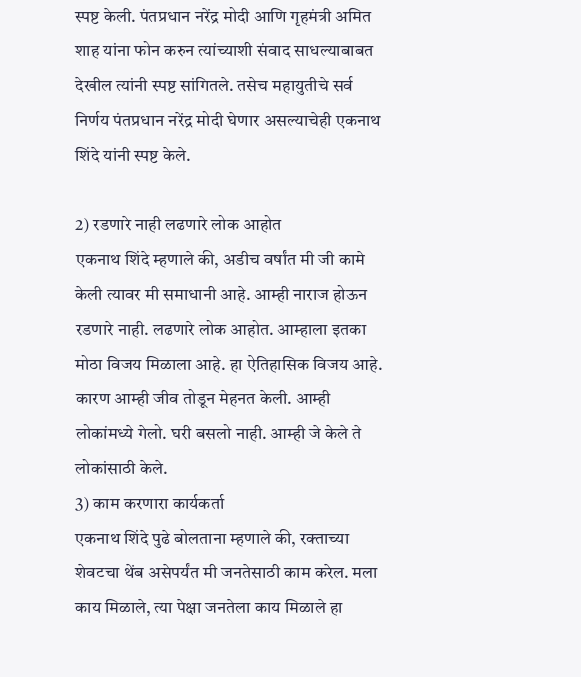स्पष्ट केली. पंतप्रधान नरेंद्र मोदी आणि गृहमंत्री अमित शाह यांना फोन करुन त्यांच्याशी संवाद साधल्याबाबत देखील त्यांनी स्पष्ट सांगितले. तसेच महायुतीचे सर्व निर्णय पंतप्रधान नरेंद्र मोदी घेणार असल्याचेही एकनाथ शिंदे यांनी स्पष्ट केले.

2) रडणारे नाही लढणारे लोक आहोत
एकनाथ शिंदे म्हणाले की, अडीच वर्षांत मी जी कामे केली त्यावर मी समाधानी आहे. आम्ही नाराज होऊन रडणारे नाही. लढणारे लोक आहोत. आम्हाला इतका मोठा विजय मिळाला आहे. हा ऐतिहासिक विजय आहे. कारण आम्ही जीव तोडून मेहनत केली. आम्ही लोकांमध्ये गेलो. घरी बसलो नाही. आम्ही जे केले ते लोकांसाठी केले.
3) काम करणारा कार्यकर्ता
एकनाथ शिंदे पुढे बोलताना म्हणाले की, रक्ताच्या शेवटचा थेंब असेपर्यंत मी जनतेसाठी काम करेल. मला काय मिळाले, त्या पेक्षा जनतेला काय मिळाले हा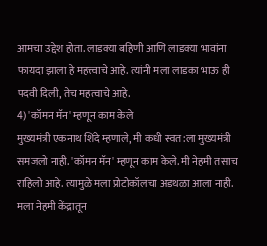आमचा उद्देश होता. लाडक्या बहिणी आणि लाडक्या भावांना फायदा झाला हे महत्त्वाचे आहे. त्यांनी मला लाडका भाऊ ही पदवी दिली, तेच महत्वाचे आहे.
4) 'कॉमन मॅन' म्हणून काम केले
मुख्यमंत्री एकनाथ शिंदे म्हणाले, मी कधी स्वत:ला मुख्यमंत्री समजलो नाही. 'कॉमन मॅन' म्हणून काम केले. मी नेहमी तसाच राहिलो आहे. त्यामुळे मला प्रोटोकॉलचा अडथळा आला नाही. मला नेहमी केंद्रातून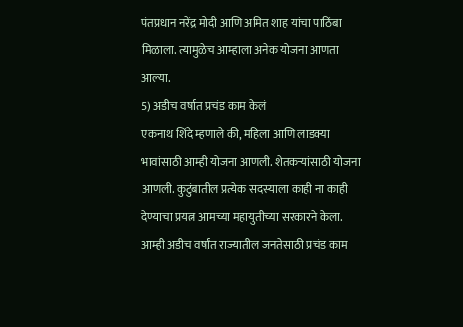पंतप्रधान नरेंद्र मोदी आणि अमित शाह यांचा पाठिंबा मिळाला. त्यामुळेच आम्हाला अनेक योजना आणता आल्या.
5) अडीच वर्षात प्रचंड काम केलं
एकनाथ शिंदे म्हणाले की, महिला आणि लाडक्या भावांसाठी आम्ही योजना आणली. शेतकऱ्यांसाठी योजना आणली. कुटुंबातील प्रत्येक सदस्याला काही ना काही देण्याचा प्रयत्न आमच्या महायुतीच्या सरकारने केला. आम्ही अडीच वर्षांत राज्यातील जनतेसाठी प्रचंड काम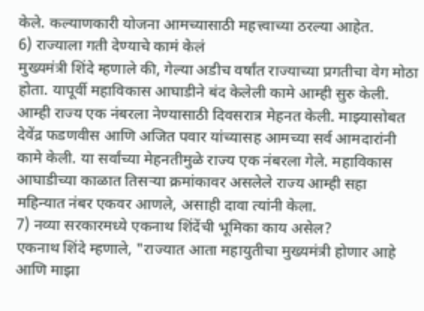केले. कल्याणकारी योजना आमच्यासाठी महत्त्वाच्या ठरल्या आहेत.
6) राज्याला गती देण्याचे कामं केलं
मुख्यमंत्री शिंदे म्हणाले की, गेल्या अडीच वर्षांत राज्याच्या प्रगतीचा वेग मोठा होता. यापूर्वी महाविकास आघाडीने बंद केलेली कामे आम्ही सुरु केली. आम्ही राज्य एक नंबरला नेण्यासाठी दिवसरात्र मेहनत केली. माझ्यासोबत देवेंद्र फडणवीस आणि अजित पवार यांच्यासह आमच्या सर्व आमदारांनी कामे केली. या सर्वांच्या मेहनतीमुळे राज्य एक नंबरला गेले. महाविकास आघाडीच्या काळात तिसऱ्या क्रमांकावर असलेले राज्य आम्ही सहा महिन्यात नंबर एकवर आणले, असाही दावा त्यांनी केला.
7) नव्या सरकारमध्ये एकनाथ शिंदेंची भूमिका काय असेल?
एकनाथ शिंदे म्हणाले, "राज्यात आता महायुतीचा मुख्यमंत्री होणार आहे आणि माझा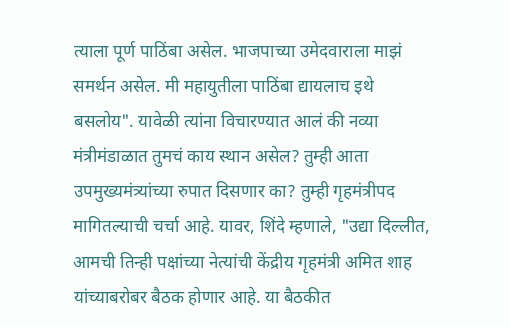त्याला पूर्ण पाठिंबा असेल. भाजपाच्या उमेदवाराला माझं समर्थन असेल. मी महायुतीला पाठिंबा द्यायलाच इथे बसलोय". यावेळी त्यांना विचारण्यात आलं की नव्या मंत्रीमंडाळात तुमचं काय स्थान असेल? तुम्ही आता उपमुख्यमंत्र्यांच्या रुपात दिसणार का? तुम्ही गृहमंत्रीपद मागितल्याची चर्चा आहे. यावर, शिंदे म्हणाले, "उद्या दिल्लीत, आमची तिन्ही पक्षांच्या नेत्यांची केंद्रीय गृहमंत्री अमित शाह यांच्याबरोबर बैठक होणार आहे. या बैठकीत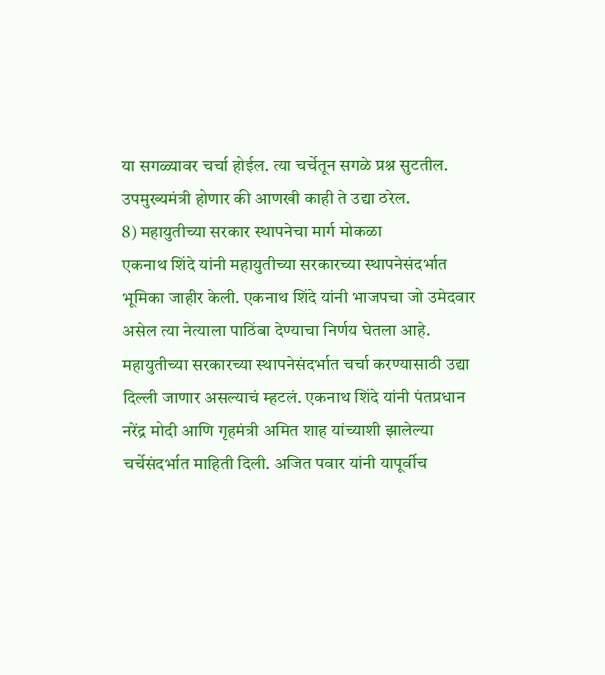या सगळ्यावर चर्चा होईल. त्या चर्चेतून सगळे प्रश्न सुटतील. उपमुख्यमंत्री होणार की आणखी काही ते उद्या ठरेल.
8) महायुतीच्या सरकार स्थापनेचा मार्ग मोकळा
एकनाथ शिंदे यांनी महायुतीच्या सरकारच्या स्थापनेसंदर्भात भूमिका जाहीर केली. एकनाथ शिंदे यांनी भाजपचा जो उमेदवार असेल त्या नेत्याला पाठिंबा देण्याचा निर्णय घेतला आहे. महायुतीच्या सरकारच्या स्थापनेसंदर्भात चर्चा करण्यासाठी उद्या दिल्ली जाणार असल्याचं म्हटलं. एकनाथ शिंदे यांनी पंतप्रधान नरेंद्र मोदी आणि गृहमंत्री अमित शाह यांच्याशी झालेल्या चर्चेसंदर्भात माहिती दिली. अजित पवार यांनी यापूर्वीच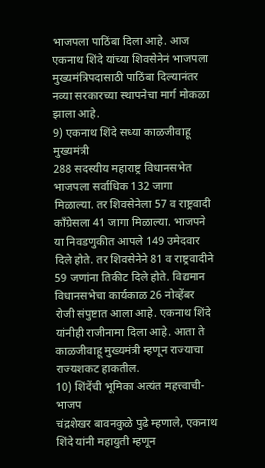भाजपला पाठिंबा दिला आहे. आज एकनाथ शिंदे यांच्या शिवसेनेनं भाजपला मुख्यमंत्रिपदासाठी पाठिंबा दिल्यानंतर नव्या सरकारच्या स्थापनेचा मार्ग मोकळा झाला आहे.
9) एकनाथ शिंदे सध्या काळजीवाहू मुख्यमंत्री
288 सदस्यीय महाराष्ट्र विधानसभेत भाजपला सर्वाधिक 132 जागा मिळाल्या. तर शिवसेनेला 57 व राष्ट्रवादी काँग्रेसला 41 जागा मिळाल्या. भाजपने या निवडणुकीत आपले 149 उमेदवार दिले होते. तर शिवसेनेने 81 व राष्ट्रवादीने 59 जणांना तिकीट दिले होते. विद्यमान विधानसभेचा कार्यकाळ 26 नोव्हेंबर रोजी संपुष्टात आला आहे. एकनाथ शिंदे यांनीही राजीनामा दिला आहे. आता ते काळजीवाहू मुख्यमंत्री म्हणून राज्याचा राज्यशकट हाकतील.
10) शिंदेंची भूमिका अत्यंत महत्त्वाची- भाजप
चंद्रशेखर बावनकुळे पुढे म्हणाले, एकनाथ शिंदे यांनी महायुती म्हणून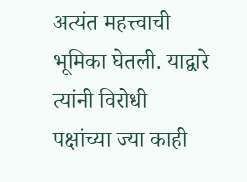अत्यंत महत्त्वाची भूमिका घेतली. याद्वारे त्यांनी विरोधी पक्षांच्या ज्या काही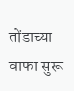तोंडाच्या वाफा सुरू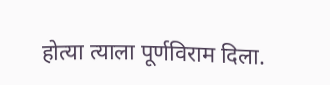होत्या त्याला पूर्णविराम दिला.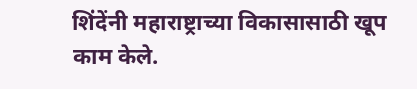शिंदेंनी महाराष्ट्राच्या विकासासाठी खूप काम केले.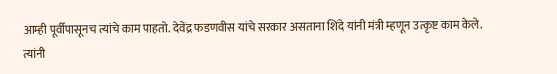आम्ही पूर्वीपासूनच त्यांचे काम पाहतो. देवेंद्र फडणवीस यांचे सरकार असताना शिंदे यांनी मंत्री म्हणून उत्कृष्ट काम केले. त्यांनी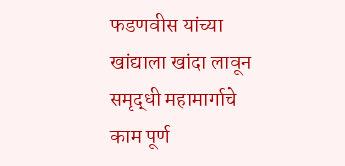फडणवीस यांच्या खांद्याला खांदा लावून समृद्धी महामार्गाचे काम पूर्ण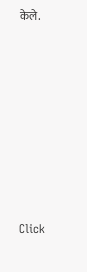केले.












Click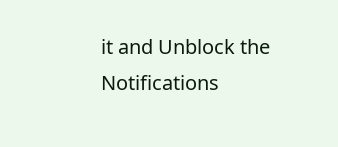it and Unblock the Notifications